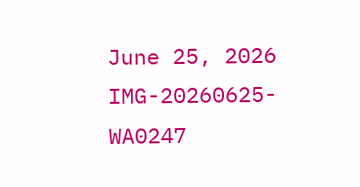June 25, 2026
IMG-20260625-WA0247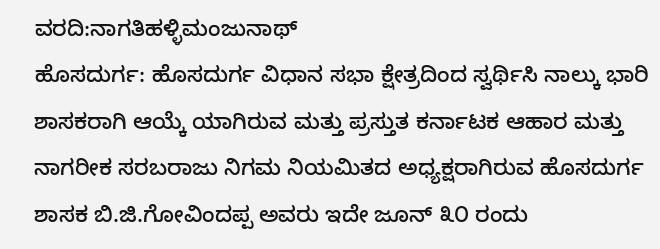ವರದಿ:ನಾಗತಿಹಳ್ಳಿಮಂಜುನಾಥ್
ಹೊಸದುರ್ಗ: ಹೊಸದುರ್ಗ ವಿಧಾನ ಸಭಾ ಕ್ಷೇತ್ರದಿಂದ ಸ್ವರ್ಥಿಸಿ ನಾಲ್ಕು ಭಾರಿ ಶಾಸಕರಾಗಿ ಆಯ್ಕೆ ಯಾಗಿರುವ ಮತ್ತು ಪ್ರಸ್ತುತ ಕರ್ನಾಟಕ ಆಹಾರ ಮತ್ತು ನಾಗರೀಕ ಸರಬರಾಜು ನಿಗಮ ನಿಯಮಿತದ ಅಧ್ಯಕ್ಷರಾಗಿರುವ ಹೊಸದುರ್ಗ ಶಾಸಕ ಬಿ.ಜಿ.ಗೋವಿಂದಪ್ಪ ಅವರು ಇದೇ ಜೂನ್ ೩೦ ರಂದು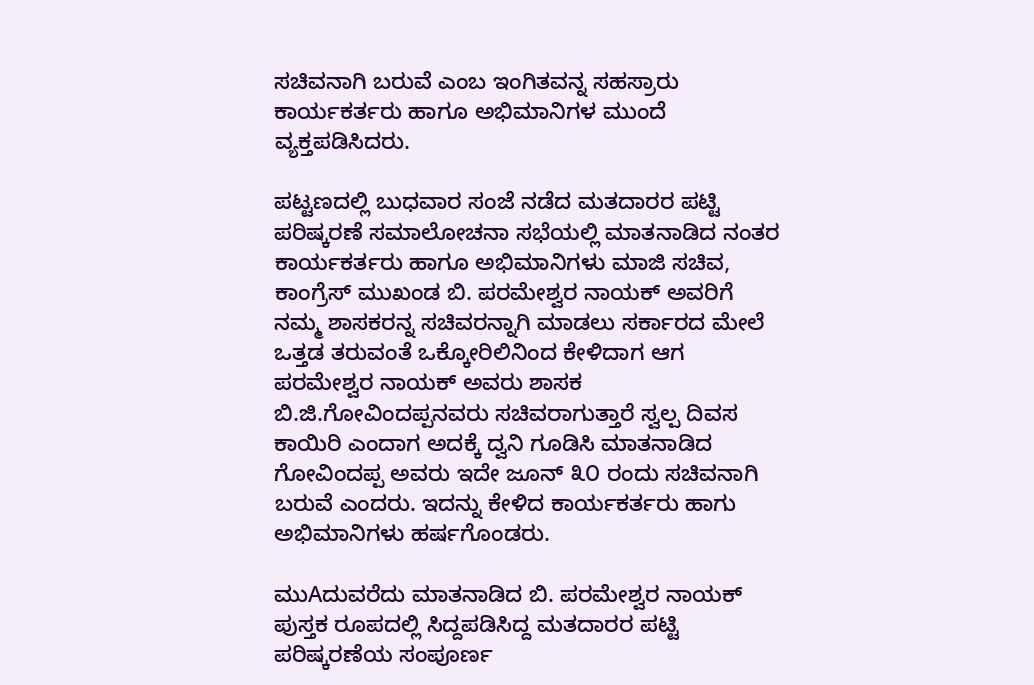ಸಚಿವನಾಗಿ ಬರುವೆ ಎಂಬ ಇಂಗಿತವನ್ನ ಸಹಸ್ರಾರು ಕಾರ್ಯಕರ್ತರು ಹಾಗೂ ಅಭಿಮಾನಿಗಳ ಮುಂದೆ ವ್ಯಕ್ತಪಡಿಸಿದರು.

ಪಟ್ಟಣದಲ್ಲಿ ಬುಧವಾರ ಸಂಜೆ ನಡೆದ ಮತದಾರರ ಪಟ್ಟಿ ಪರಿಷ್ಕರಣೆ ಸಮಾಲೋಚನಾ ಸಭೆಯಲ್ಲಿ ಮಾತನಾಡಿದ ನಂತರ ಕಾರ್ಯಕರ್ತರು ಹಾಗೂ ಅಭಿಮಾನಿಗಳು ಮಾಜಿ ಸಚಿವ, ಕಾಂಗ್ರೆಸ್ ಮುಖಂಡ ಬಿ. ಪರಮೇಶ್ವರ ನಾಯಕ್ ಅವರಿಗೆ ನಮ್ಮ ಶಾಸಕರನ್ನ ಸಚಿವರನ್ನಾಗಿ ಮಾಡಲು ಸರ್ಕಾರದ ಮೇಲೆ ಒತ್ತಡ ತರುವಂತೆ ಒಕ್ಕೋರಿಲಿನಿಂದ ಕೇಳಿದಾಗ ಆಗ ಪರಮೇಶ್ವರ ನಾಯಕ್ ಅವರು ಶಾಸಕ ಬಿ.ಜಿ.ಗೋವಿಂದಪ್ಪನವರು ಸಚಿವರಾಗುತ್ತಾರೆ ಸ್ವಲ್ಪ ದಿವಸ ಕಾಯಿರಿ ಎಂದಾಗ ಅದಕ್ಕೆ ದ್ವನಿ ಗೂಡಿಸಿ ಮಾತನಾಡಿದ ಗೋವಿಂದಪ್ಪ ಅವರು ಇದೇ ಜೂನ್ ೩೦ ರಂದು ಸಚಿವನಾಗಿ ಬರುವೆ ಎಂದರು. ಇದನ್ನು ಕೇಳಿದ ಕಾರ್ಯಕರ್ತರು ಹಾಗು ಅಭಿಮಾನಿಗಳು ಹರ್ಷಗೊಂಡರು.

ಮುAದುವರೆದು ಮಾತನಾಡಿದ ಬಿ. ಪರಮೇಶ್ವರ ನಾಯಕ್ ಪುಸ್ತಕ ರೂಪದಲ್ಲಿ ಸಿದ್ದಪಡಿಸಿದ್ದ ಮತದಾರರ ಪಟ್ಟಿ ಪರಿಷ್ಕರಣೆಯ ಸಂಪೂರ್ಣ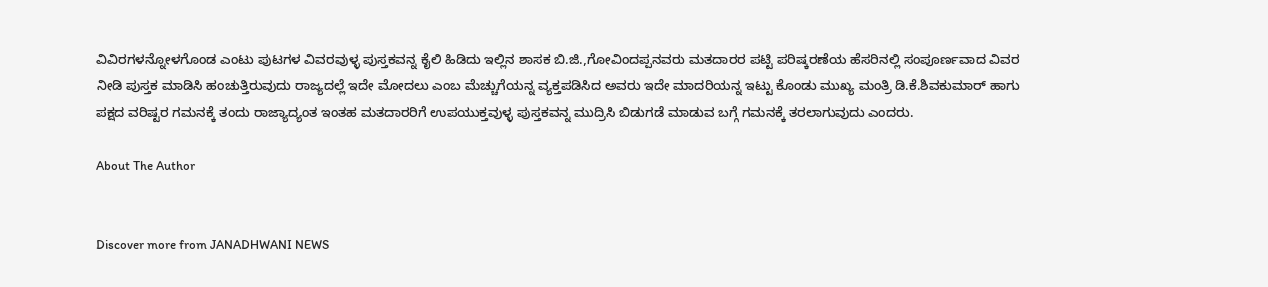ವಿವಿರಗಳನ್ನೋಳಗೊಂಡ ಎಂಟು ಪುಟಗಳ ವಿವರವುಳ್ಳ ಪುಸ್ತಕವನ್ನ ಕೈಲಿ ಹಿಡಿದು ಇಲ್ಲಿನ ಶಾಸಕ ಬಿ.ಜಿ.,ಗೋವಿಂದಪ್ಪನವರು ಮತದಾರರ ಪಟ್ಟಿ ಪರಿಷ್ಕರಣೆಯ ಹೆಸರಿನಲ್ಲಿ ಸಂಪೂರ್ಣವಾದ ವಿವರ ನೀಡಿ ಪುಸ್ತಕ ಮಾಡಿಸಿ ಹಂಚುತ್ತಿರುವುದು ರಾಜ್ಯದಲ್ಲೆ ಇದೇ ಮೋದಲು ಎಂಬ ಮೆಚ್ಚುಗೆಯನ್ನ ವ್ಯಕ್ತಪಡಿಸಿದ ಅವರು ಇದೇ ಮಾದರಿಯನ್ನ ಇಟ್ಟು ಕೊಂಡು ಮುಖ್ಯ ಮಂತ್ರಿ ಡಿ.ಕೆ.ಶಿವಕುಮಾರ್ ಹಾಗು ಪಕ್ಷದ ವರಿಷ್ಟರ ಗಮನಕ್ಕೆ ತಂದು ರಾಜ್ಯಾದ್ಯಂತ ಇಂತಹ ಮತದಾರರಿಗೆ ಉಪಯುಕ್ತವುಳ್ಳ ಪುಸ್ತಕವನ್ನ ಮುದ್ರಿಸಿ ಬಿಡುಗಡೆ ಮಾಡುವ ಬಗ್ಗೆ ಗಮನಕ್ಕೆ ತರಲಾಗುವುದು ಎಂದರು.

About The Author


Discover more from JANADHWANI NEWS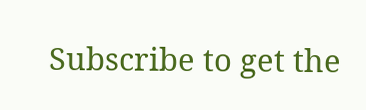Subscribe to get the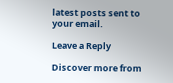latest posts sent to your email.

Leave a Reply

Discover more from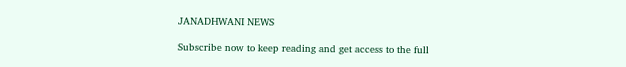JANADHWANI NEWS

Subscribe now to keep reading and get access to the full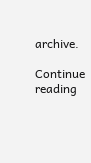archive.

Continue reading